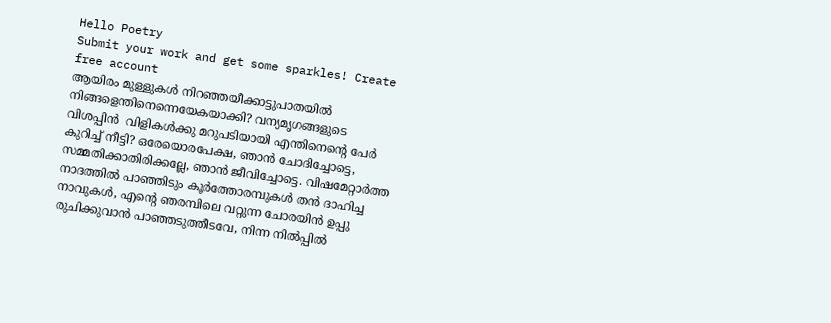Hello Poetry
Submit your work and get some sparkles! Create free account
ആയിരം മുള്ളുകൾ നിറഞ്ഞയീക്കാട്ടുപാതയിൽ നിങ്ങളെന്തിനെന്നെയേകയാക്കി? വന്യമൃഗങ്ങളുടെ വിശപ്പിൻ  വിളികൾക്കു മറുപടിയായി എന്തിനെന്റെ പേർ കുറിച്ച് നീട്ടി? ഒരേയൊരപേക്ഷ, ഞാൻ ചോദിച്ചോട്ടെ, സമ്മതിക്കാതിരിക്കല്ലേ, ഞാൻ ജീവിച്ചോട്ടെ. വിഷമേറ്റാർത്ത നാദത്തിൽ പാഞ്ഞിടും കൂർത്തോരമ്പുകൾ തൻ ദാഹിച്ച നാവുകൾ, എന്റെ ഞരമ്പിലെ വറ്റുന്ന ചോരയിൻ ഉപ്പു രുചിക്കുവാൻ പാഞ്ഞടുത്തീടവേ, നിന്ന നിൽപ്പിൽ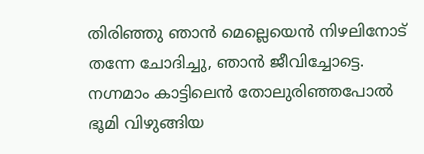തിരിഞ്ഞു ഞാൻ മെല്ലെയെൻ നിഴലിനോട്‌ തന്നേ ചോദിച്ചു, ഞാൻ ജീവിച്ചോട്ടെ. നഗ്നമാം കാട്ടിലെൻ തോലുരിഞ്ഞപോൽ ഭൂമി വിഴുങ്ങിയ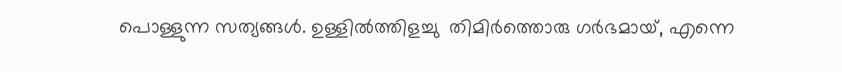പൊള്ളുന്ന സത്യങ്ങൾ. ഉള്ളിൽത്തിളച്ചു  തിമിർത്തൊരു ഗർഭമായ്, എന്നെ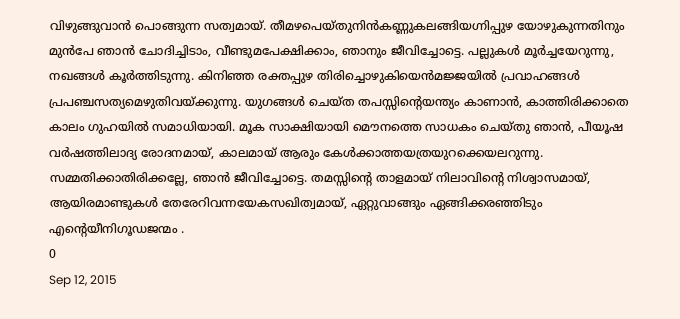വിഴുങ്ങുവാൻ പൊങ്ങുന്ന സത്വമായ്. തീമഴപെയ്തുനിൻകണ്ണുകലങ്ങിയഗ്നിപ്പുഴ യോഴുകുന്നതിനും മുൻപേ ഞാൻ ചോദിച്ചിടാം, വീണ്ടുമപേക്ഷിക്കാം, ഞാനും ജീവിച്ചോട്ടെ. പല്ലുകൾ മൂർച്ചയേറുന്നു, നഖങ്ങൾ കൂർത്തിടുന്നു. കിനിഞ്ഞ രക്തപ്പുഴ തിരിച്ചൊഴുകിയെൻമജ്ജയിൽ പ്രവാഹങ്ങൾ പ്രപഞ്ചസത്യമെഴുതിവയ്ക്കുന്നു. യുഗങ്ങൾ ചെയ്ത തപസ്സിന്റെയന്ത്യം കാണാൻ, കാത്തിരിക്കാതെ കാലം ഗുഹയിൽ സമാധിയായി. മൂക സാക്ഷിയായി മൌനത്തെ സാധകം ചെയ്തു ഞാൻ, പീയൂഷ വർഷത്തിലാദ്യ രോദനമായ്, കാലമായ് ആരും കേൾക്കാത്തയത്രയുറക്കെയലറുന്നു. സമ്മതിക്കാതിരിക്കല്ലേ, ഞാൻ ജീവിച്ചോട്ടെ. തമസ്സിന്റെ താളമായ് നിലാവിന്റെ നിശ്വാസമായ്‌, ആയിരമാണ്ടുകൾ തേരേറിവന്നയേകസഖിത്വമായ്, ഏറ്റുവാങ്ങും ഏങ്ങിക്കരഞ്ഞിടും  എന്റെയീനിഗൂഡജന്മം .
0
Sep 12, 2015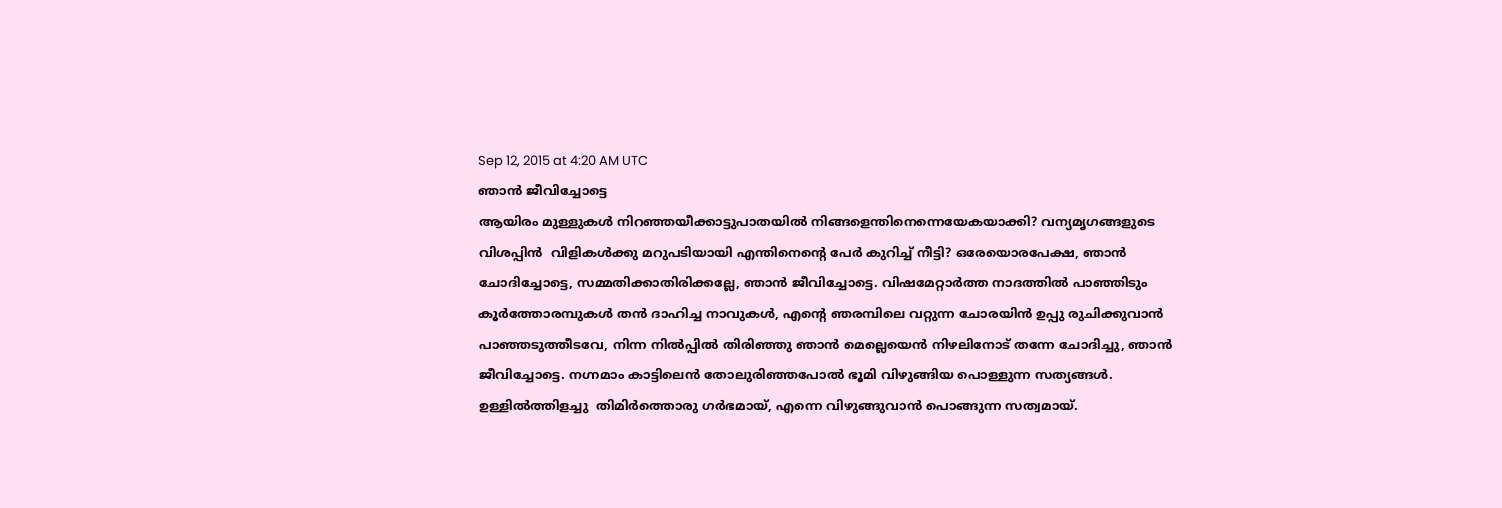Sep 12, 2015 at 4:20 AM UTC
ഞാൻ ജീവിച്ചോട്ടെ
ആയിരം മുള്ളുകൾ നിറഞ്ഞയീക്കാട്ടുപാതയിൽ നിങ്ങളെന്തിനെന്നെയേകയാക്കി? വന്യമൃഗങ്ങളുടെ വിശപ്പിൻ  വിളികൾക്കു മറുപടിയായി എന്തിനെന്റെ പേർ കുറിച്ച് നീട്ടി? ഒരേയൊരപേക്ഷ, ഞാൻ ചോദിച്ചോട്ടെ, സമ്മതിക്കാതിരിക്കല്ലേ, ഞാൻ ജീവിച്ചോട്ടെ. വിഷമേറ്റാർത്ത നാദത്തിൽ പാഞ്ഞിടും കൂർത്തോരമ്പുകൾ തൻ ദാഹിച്ച നാവുകൾ, എന്റെ ഞരമ്പിലെ വറ്റുന്ന ചോരയിൻ ഉപ്പു രുചിക്കുവാൻ പാഞ്ഞടുത്തീടവേ, നിന്ന നിൽപ്പിൽ തിരിഞ്ഞു ഞാൻ മെല്ലെയെൻ നിഴലിനോട്‌ തന്നേ ചോദിച്ചു, ഞാൻ ജീവിച്ചോട്ടെ. നഗ്നമാം കാട്ടിലെൻ തോലുരിഞ്ഞപോൽ ഭൂമി വിഴുങ്ങിയ പൊള്ളുന്ന സത്യങ്ങൾ. ഉള്ളിൽത്തിളച്ചു  തിമിർത്തൊരു ഗർഭമായ്, എന്നെ വിഴുങ്ങുവാൻ പൊങ്ങുന്ന സത്വമായ്.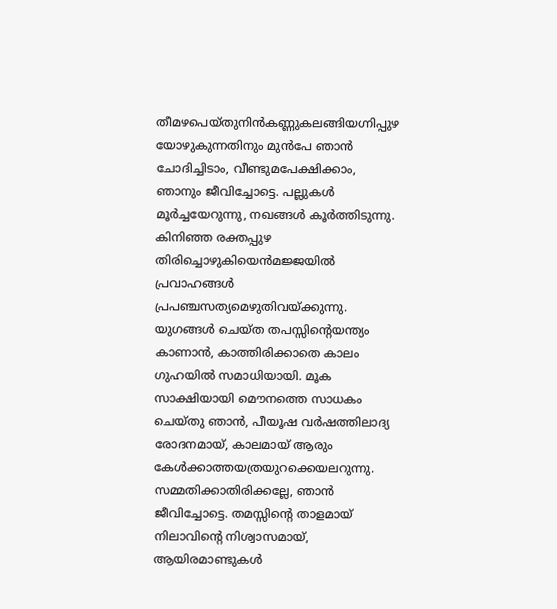തീമഴപെയ്തുനിൻകണ്ണുകലങ്ങിയഗ്നിപ്പുഴ യോഴുകുന്നതിനും മുൻപേ ഞാൻ ചോദിച്ചിടാം, വീണ്ടുമപേക്ഷിക്കാം, ഞാനും ജീവിച്ചോട്ടെ. പല്ലുകൾ മൂർച്ചയേറുന്നു, നഖങ്ങൾ കൂർത്തിടുന്നു. കിനിഞ്ഞ രക്തപ്പുഴ തിരിച്ചൊഴുകിയെൻമജ്ജയിൽ പ്രവാഹങ്ങൾ പ്രപഞ്ചസത്യമെഴുതിവയ്ക്കുന്നു. യുഗങ്ങൾ ചെയ്ത തപസ്സിന്റെയന്ത്യം കാണാൻ, കാത്തിരിക്കാതെ കാലം ഗുഹയിൽ സമാധിയായി. മൂക സാക്ഷിയായി മൌനത്തെ സാധകം ചെയ്തു ഞാൻ, പീയൂഷ വർഷത്തിലാദ്യ രോദനമായ്, കാലമായ് ആരും കേൾക്കാത്തയത്രയുറക്കെയലറുന്നു. സമ്മതിക്കാതിരിക്കല്ലേ, ഞാൻ ജീവിച്ചോട്ടെ. തമസ്സിന്റെ താളമായ് നിലാവിന്റെ നിശ്വാസമായ്‌, ആയിരമാണ്ടുകൾ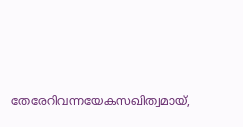തേരേറിവന്നയേകസഖിത്വമായ്,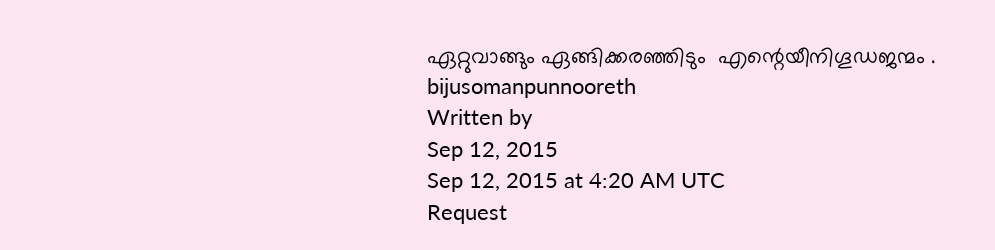ഏറ്റുവാങ്ങും ഏങ്ങിക്കരഞ്ഞിടും  എന്റെയീനിഗൂഡജന്മം .
bijusomanpunnooreth
Written by
Sep 12, 2015
Sep 12, 2015 at 4:20 AM UTC
Request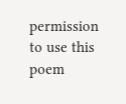permission to use this poem